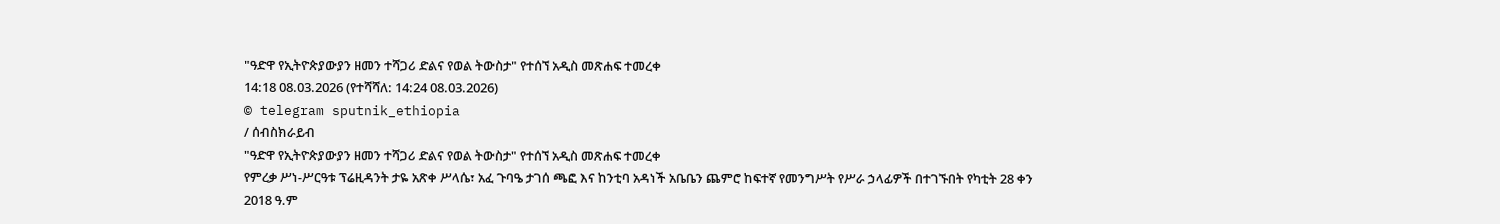"ዓድዋ የኢትዮጵያውያን ዘመን ተሻጋሪ ድልና የወል ትውስታ" የተሰኘ አዲስ መጽሐፍ ተመረቀ
14:18 08.03.2026 (የተሻሻለ: 14:24 08.03.2026)
© telegram sputnik_ethiopia
/ ሰብስክራይብ
"ዓድዋ የኢትዮጵያውያን ዘመን ተሻጋሪ ድልና የወል ትውስታ" የተሰኘ አዲስ መጽሐፍ ተመረቀ
የምረቃ ሥነ-ሥርዓቱ ፕሬዚዳንት ታዬ አጽቀ ሥላሴ፣ አፈ ጉባዔ ታገሰ ጫፎ እና ከንቲባ አዳነች አቤቤን ጨምሮ ከፍተኛ የመንግሥት የሥራ ኃላፊዎች በተገኙበት የካቲት 28 ቀን 2018 ዓ.ም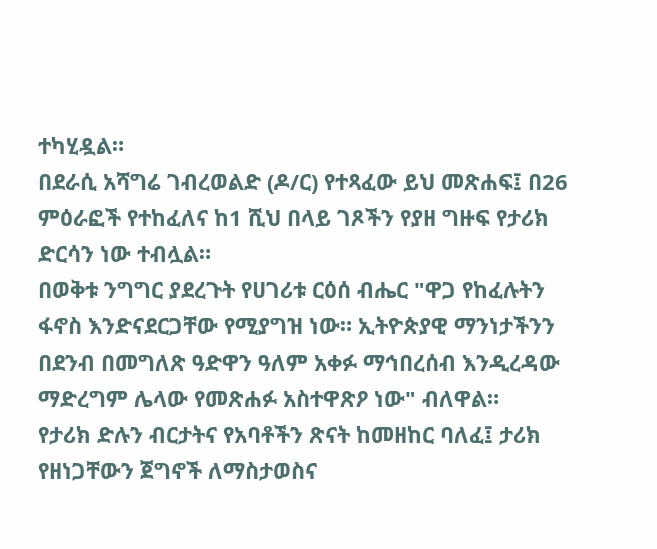ተካሂዷል።
በደራሲ አሻግሬ ገብረወልድ (ዶ/ር) የተጻፈው ይህ መጽሐፍ፤ በ26 ምዕራፎች የተከፈለና ከ1 ሺህ በላይ ገጾችን የያዘ ግዙፍ የታሪክ ድርሳን ነው ተብሏል።
በወቅቱ ንግግር ያደረጉት የሀገሪቱ ርዕሰ ብሔር "ዋጋ የከፈሉትን ፋኖስ እንድናደርጋቸው የሚያግዝ ነው። ኢትዮጵያዊ ማንነታችንን በደንብ በመግለጽ ዓድዋን ዓለም አቀፉ ማኅበረሰብ እንዲረዳው ማድረግም ሌላው የመጽሐፉ አስተዋጽዖ ነው" ብለዋል።
የታሪክ ድሉን ብርታትና የአባቶችን ጽናት ከመዘከር ባለፈ፤ ታሪክ የዘነጋቸውን ጀግኖች ለማስታወስና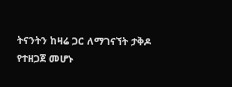ትናንትን ከዛሬ ጋር ለማገናኘት ታቅዶ የተዘጋጀ መሆኑ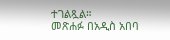ተገልጿል።
መጽሐፉ በአዲስ አበባ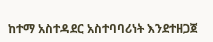ከተማ አስተዳደር አስተባባሪነት እንደተዘጋጀ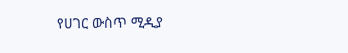የሀገር ውስጥ ሚዲያ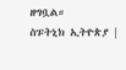ዘግቧል።
ስፑትኒክ ኢትዮጵያ |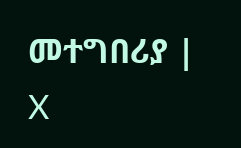መተግበሪያ | X